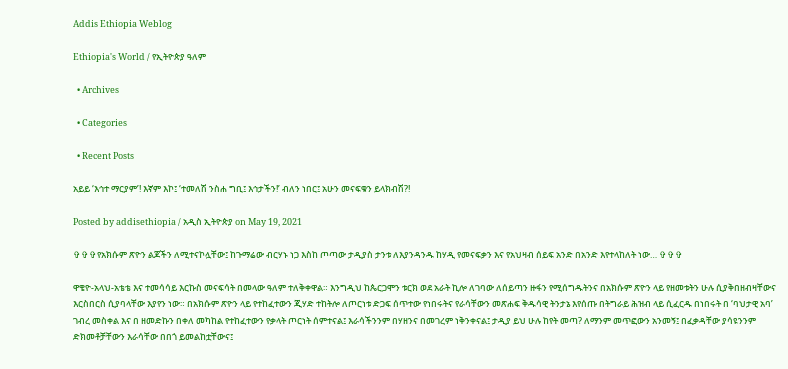Addis Ethiopia Weblog

Ethiopia's World / የኢትዮጵያ ዓለም

  • Archives

  • Categories

  • Recent Posts

አይይ ‘እኅተ ማርያም’! እኛም እኮ፤ ‘ተመለሽ ንስሐ ግቢ፤ እኅታችን!’ ብለን ነበር፤ አሁን መናፍቁን ይላክብሽ?!

Posted by addisethiopia / አዲስ ኢትዮጵያ on May 19, 2021

✞✞✞የአክሱም ጽዮን ልጆችን ለሚተናኮሏቸው፤ ከጉማሬው ብርሃኑ ነጋ እስከ ጦጣው ታዲያስ ታንቱ ለእያንዳንዱ ከሃዲ የመናፍቃን እና የአህዛብ ሰይፍ አንድ በአንድ እየተላከለት ነው… ✞✞✞

ዋቄዮ-አላህ-አቴቴ እና ተመሳሳይ እርኩስ መናፍሳት በመላው ዓለም ተለቅቀዋል። እንግዲህ ከጴርጋሞን ቱርክ ወደ አራት ኪሎ ለገባው ለሰይጣን ዙፋን የሚሰግዱትንና በአክሱም ጽዮን ላይ የዘመቱትን ሁሉ ሲያቅበዘብዛቸውና እርስበርስ ሲያባላቸው እያየን ነው። በአክሱም ጽዮን ላይ የተከፈተውን ጂሃድ ተከትሎ ለጦርነቱ ድጋፍ ሰጥተው የነበሩትና የራሳቸውን መጽሐፍ ቅዱሳዊ ትንታኔ እየሰጡ በትግራይ ሕዝብ ላይ ሲፈርዱ በነበሩት በ ‘ባህታዊ አባ’ ገብረ መስቀል እና በ ዘመድኩን በቀለ መካከል የተከፈተውን የቃላት ጦርነት ሰምተናል፤ እራሳችንንም በሃዘንና በመገረም ነቅንቀናል፤ ታዲያ ይህ ሁሉ ከየት መጣ? ለማንም መጥፎውን አንመኝ፤ በፈቃዳቸው ያሳዩንንም ድክመቶቻቸውን እራሳቸው በበጎ ይመልከቷቸውና፤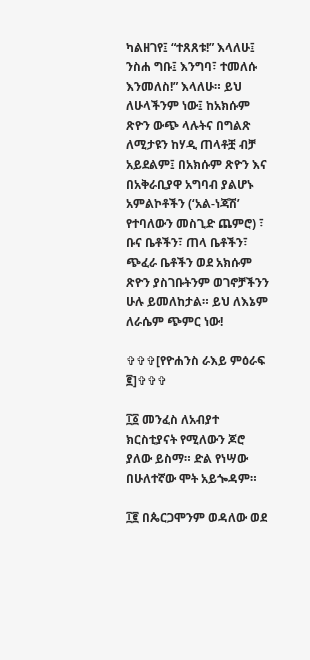ካልዘገየ፤ “ተጸጸቱ!” እላለሁ፤ ንስሐ ግቡ፤ እንግባ፣ ተመለሱ እንመለስ!” እላለሁ። ይህ ለሁላችንም ነው፤ ከአክሱም ጽዮን ውጭ ላሉትና በግልጽ ለሚታዩን ከሃዲ ጠላቶቿ ብቻ አይደልም፤ በአክሱም ጽዮን እና በአቅራቢያዋ አግባብ ያልሆኑ አምልኮቶችን (‘አል-ነጃሽ’ የተባለውን መስጊድ ጨምሮ) ፣ ቡና ቤቶችን፣ ጠላ ቤቶችን፣ ጭፈራ ቤቶችን ወደ አክሱም ጽዮን ያስገቡትንም ወገኖቻችንን ሁሉ ይመለከታል። ይህ ለእኔም ለራሴም ጭምር ነው!

✞✞✞[የዮሐንስ ራእይ ምዕራፍ ፪]✞✞✞

፲፩ መንፈስ ለአብያተ ክርስቲያናት የሚለውን ጆሮ ያለው ይስማ። ድል የነሣው በሁለተኛው ሞት አይጐዳም።

፲፪ በጴርጋሞንም ወዳለው ወደ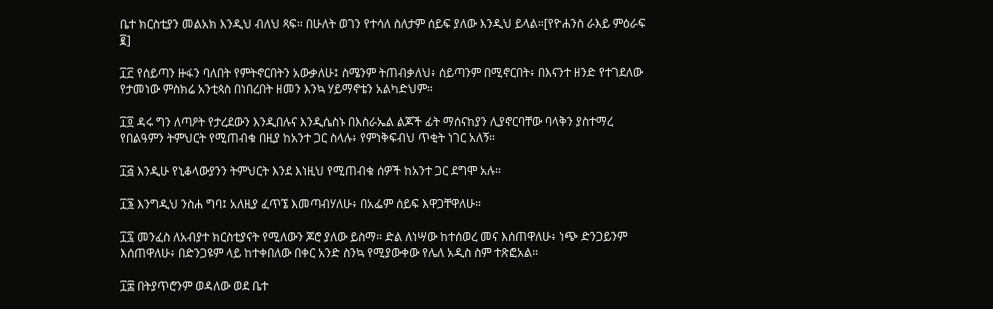ቤተ ክርስቲያን መልአክ እንዲህ ብለህ ጻፍ። በሁለት ወገን የተሳለ ስለታም ሰይፍ ያለው እንዲህ ይላል።[የዮሐንስ ራእይ ምዕራፍ ፪]

፲፫ የሰይጣን ዙፋን ባለበት የምትኖርበትን አውቃለሁ፤ ስሜንም ትጠብቃለህ፥ ሰይጣንም በሚኖርበት፥ በእናንተ ዘንድ የተገደለው የታመነው ምስክሬ አንቲጳስ በነበረበት ዘመን እንኳ ሃይማኖቴን አልካድህም።

፲፬ ዳሩ ግን ለጣዖት የታረደውን እንዲበሉና እንዲሴስኑ በእስራኤል ልጆች ፊት ማሰናከያን ሊያኖርባቸው ባላቅን ያስተማረ የበልዓምን ትምህርት የሚጠብቁ በዚያ ከአንተ ጋር ስላሉ፥ የምነቅፍብህ ጥቂት ነገር አለኝ።

፲፭ እንዲሁ የኒቆላውያንን ትምህርት እንደ እነዚህ የሚጠብቁ ሰዎች ከአንተ ጋር ደግሞ አሉ።

፲፮ እንግዲህ ንስሐ ግባ፤ አለዚያ ፈጥኜ እመጣብሃለሁ፥ በአፌም ሰይፍ እዋጋቸዋለሁ።

፲፯ መንፈስ ለአብያተ ክርስቲያናት የሚለውን ጆሮ ያለው ይስማ። ድል ለነሣው ከተሰወረ መና እሰጠዋለሁ፥ ነጭ ድንጋይንም እሰጠዋለሁ፥ በድንጋዩም ላይ ከተቀበለው በቀር አንድ ስንኳ የሚያውቀው የሌለ አዲስ ስም ተጽፎአል።

፲፰ በትያጥሮንም ወዳለው ወደ ቤተ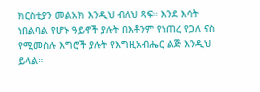ክርስቲያን መልአክ እንዲህ ብለህ ጻፍ። እንደ እሳት ነበልባል የሆኑ ዓይኖች ያሉት በእቶንም የነጠረ የጋለ ናስ የሚመስሉ እግሮች ያሉት የእግዚአብሔር ልጅ እንዲህ ይላል።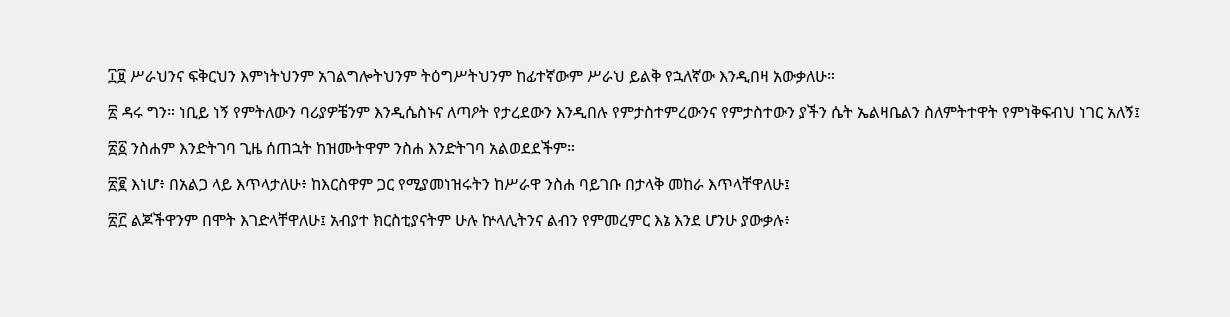፲፱ ሥራህንና ፍቅርህን እምነትህንም አገልግሎትህንም ትዕግሥትህንም ከፊተኛውም ሥራህ ይልቅ የኋለኛው እንዲበዛ አውቃለሁ።

፳ ዳሩ ግን። ነቢይ ነኝ የምትለውን ባሪያዎቼንም እንዲሴስኑና ለጣዖት የታረደውን እንዲበሉ የምታስተምረውንና የምታስተውን ያችን ሴት ኤልዛቤልን ስለምትተዋት የምነቅፍብህ ነገር አለኝ፤

፳፩ ንስሐም እንድትገባ ጊዜ ሰጠኋት ከዝሙትዋም ንስሐ እንድትገባ አልወደደችም።

፳፪ እነሆ፥ በአልጋ ላይ እጥላታለሁ፥ ከእርስዋም ጋር የሚያመነዝሩትን ከሥራዋ ንስሐ ባይገቡ በታላቅ መከራ እጥላቸዋለሁ፤

፳፫ ልጆችዋንም በሞት እገድላቸዋለሁ፤ አብያተ ክርስቲያናትም ሁሉ ኵላሊትንና ልብን የምመረምር እኔ እንደ ሆንሁ ያውቃሉ፥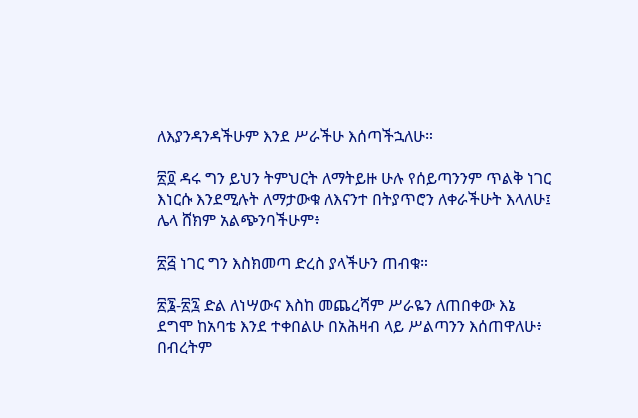ለእያንዳንዳችሁም እንደ ሥራችሁ እሰጣችኋለሁ።

፳፬ ዳሩ ግን ይህን ትምህርት ለማትይዙ ሁሉ የሰይጣንንም ጥልቅ ነገር እነርሱ እንደሚሉት ለማታውቁ ለእናንተ በትያጥሮን ለቀራችሁት እላለሁ፤ ሌላ ሸክም አልጭንባችሁም፥

፳፭ ነገር ግን እስክመጣ ድረስ ያላችሁን ጠብቁ።

፳፮-፳፯ ድል ለነሣውና እስከ መጨረሻም ሥራዬን ለጠበቀው እኔ ደግሞ ከአባቴ እንደ ተቀበልሁ በአሕዛብ ላይ ሥልጣንን እሰጠዋለሁ፥ በብረትም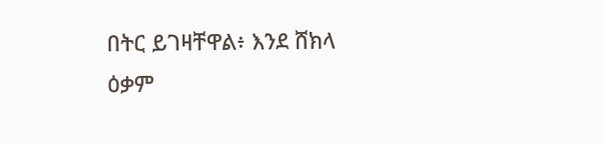በትር ይገዛቸዋል፥ እንደ ሸክላ ዕቃም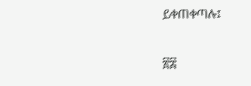ይቀጠቀጣሉ፤

፳፰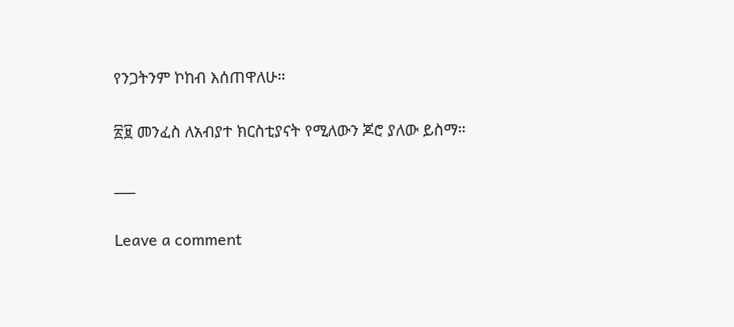የንጋትንም ኮከብ እሰጠዋለሁ።

፳፱ መንፈስ ለአብያተ ክርስቲያናት የሚለውን ጆሮ ያለው ይስማ።

___

Leave a comment